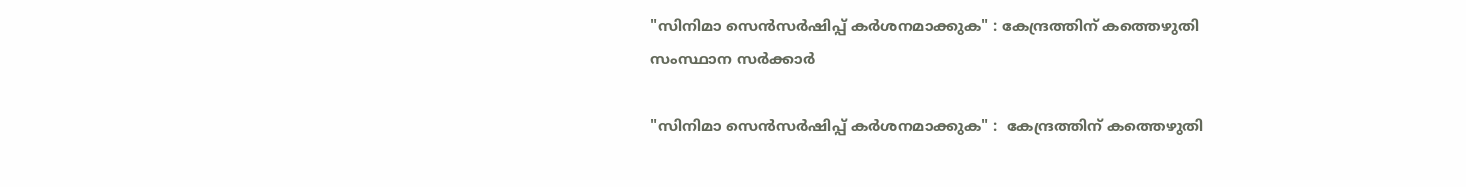"സിനിമാ സെൻസർഷിപ്പ് കർശനമാക്കുക" : കേന്ദ്രത്തിന് കത്തെഴുതി സംസ്ഥാന സർക്കാർ

"സിനിമാ സെൻസർഷിപ്പ് കർശനമാക്കുക" :  കേന്ദ്രത്തിന് കത്തെഴുതി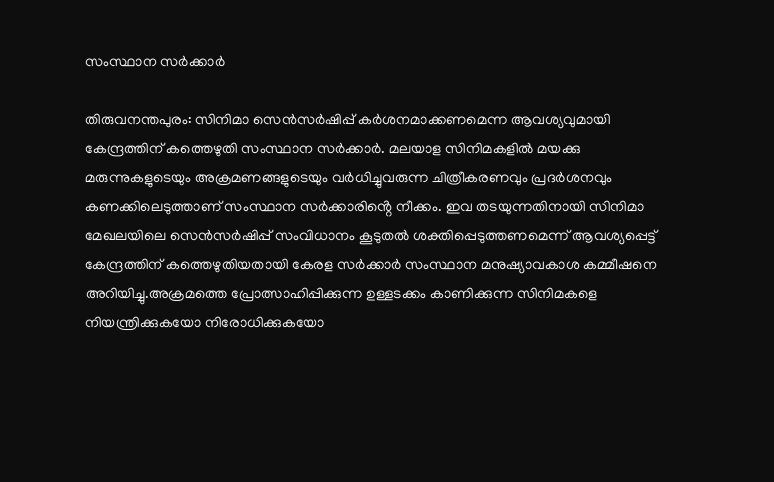സംസ്ഥാന സർക്കാർ

തിരുവനന്തപുരം: സിനിമാ സെൻസർഷിപ്പ് കർശനമാക്കണമെന്ന ആവശ്യവുമായി കേന്ദ്രത്തിന് കത്തെഴുതി സംസ്ഥാന സർക്കാർ. മലയാള സിനിമകളിൽ മയക്കു മരുന്നുകളുടെയും അക്രമണങ്ങളുടെയും വർധിച്ചുവരുന്ന ചിത്രീകരണവും പ്രദർശനവും കണക്കിലെടുത്താണ് സംസ്ഥാന സർക്കാരിൻ്റെ നീക്കം. ഇവ തടയുന്നതിനായി സിനിമാ മേഖലയിലെ സെൻസർഷിപ്പ് സംവിധാനം കൂടുതൽ ശക്തിപ്പെടുത്തണമെന്ന് ആവശ്യപ്പെട്ട് കേന്ദ്രത്തിന് കത്തെഴുതിയതായി കേരള സർക്കാർ സംസ്ഥാന മനുഷ്യാവകാശ കമ്മീഷനെ അറിയിച്ചു.അക്രമത്തെ പ്രോത്സാഹിപ്പിക്കുന്ന ഉള്ളടക്കം കാണിക്കുന്ന സിനിമകളെ നിയന്ത്രിക്കുകയോ നിരോധിക്കുകയോ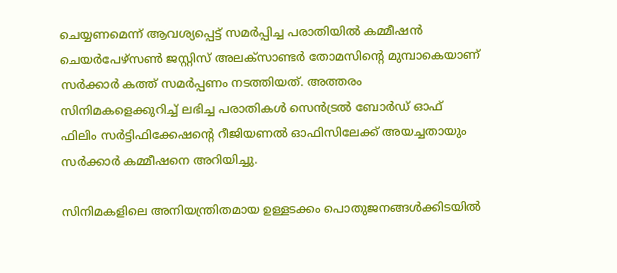ചെയ്യണമെന്ന് ആവശ്യപ്പെട്ട് സമർപ്പിച്ച പരാതിയിൽ കമ്മീഷൻ ചെയർപേഴ്‌സൺ ജസ്റ്റിസ് അലക്‌സാണ്ടർ തോമസിൻ്റെ മുമ്പാകെയാണ് സർക്കാർ കത്ത് സമർപ്പണം നടത്തിയത്. അത്തരം സിനിമകളെക്കുറിച്ച് ലഭിച്ച പരാതികൾ സെൻട്രൽ ബോർഡ് ഓഫ് ഫിലിം സർട്ടിഫിക്കേഷൻ്റെ റീജിയണൽ ഓഫിസിലേക്ക് അയച്ചതായും സർക്കാർ കമ്മീഷനെ അറിയിച്ചു.

സിനിമകളിലെ അനിയന്ത്രിതമായ ഉള്ളടക്കം പൊതുജനങ്ങൾക്കിടയിൽ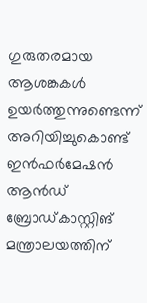ഗുരുതരമായ ആശങ്കകൾ ഉയർത്തുന്നുണ്ടെന്ന് അറിയിച്ചുകൊണ്ട് ഇൻഫർമേഷൻ ആൻഡ് ബ്രോഡ്‌കാസ്റ്റിങ് മന്ത്രാലയത്തിന്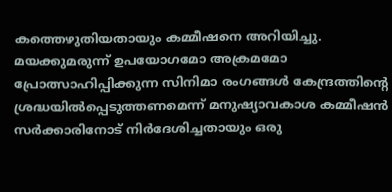കത്തെഴുതിയതായും കമ്മീഷനെ അറിയിച്ചു. മയക്കുമരുന്ന് ഉപയോഗമോ അക്രമമോ പ്രോത്സാഹിപ്പിക്കുന്ന സിനിമാ രംഗങ്ങൾ കേന്ദ്രത്തിൻ്റെ ശ്രദ്ധയിൽപ്പെടുത്തണമെന്ന് മനുഷ്യാവകാശ കമ്മീഷൻ സർക്കാരിനോട് നിർദേശിച്ചതായും ഒരു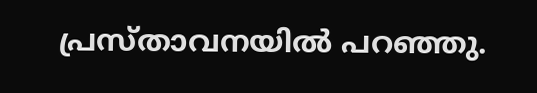പ്രസ്‌താവനയിൽ പറഞ്ഞു.